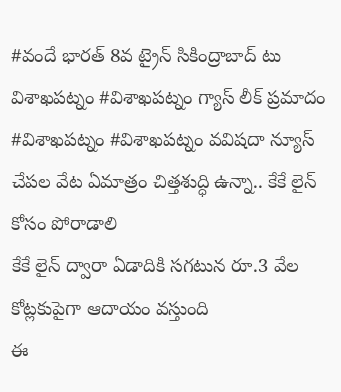#వందే భారత్ 8వ ట్రైన్ సికింద్రాబాద్ టు విశాఖపట్నం #విశాఖపట్నం గ్యాస్ లీక్ ప్రమాదం #విశాఖపట్నం #విశాఖపట్నం వవిషదా న్యూస్ చేపల వేట ఏమాత్రం చిత్తశుద్ధి ఉన్నా.. కేకే లైన్ కోసం పోరాడాలి
కేకే లైన్ ద్వారా ఏడాదికి సగటున రూ.3 వేల కోట్లకుపైగా ఆదాయం వస్తుంది
ఈ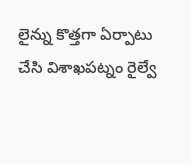లైన్ను కొత్తగా ఏర్పాటు చేసి విశాఖపట్నం రైల్వే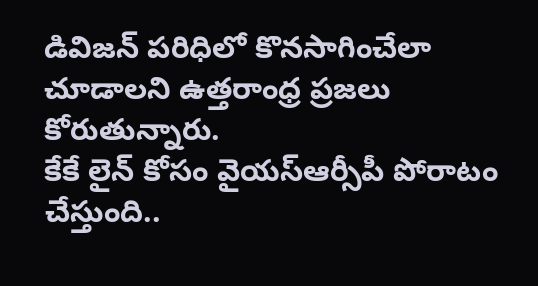డివిజన్ పరిధిలో కొనసాగించేలా చూడాలని ఉత్తరాంధ్ర ప్రజలు కోరుతున్నారు.
కేకే లైన్ కోసం వైయస్ఆర్సీపీ పోరాటం చేస్తుంది..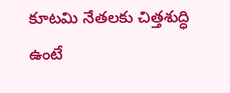కూటమి నేతలకు చిత్తశుద్ధి ఉంటే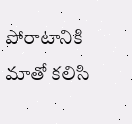పోరాటానికి మాతో కలిసి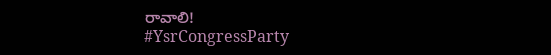రావాలి!
#YsrCongressParty